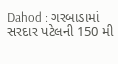Dahod : ગરબાડામાં સરદાર પટેલની 150 મી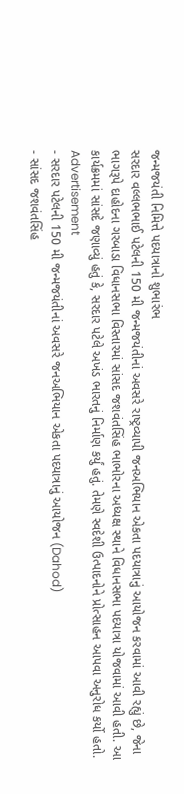જન્મજયંતી નિમિત્તે પદયાત્રાનો શુભારંભ
સરદાર વલ્લભભાઈ પટેલની 150 મી જન્મજયંતીનાં અવસરે રાષ્ટ્રવ્યાપી જનઅભિયાન એકતા પદયાત્રાનું આયોજન કરવામાં આવી રહ્યું છે, જેના ભાગરૂપે દાહોદના ગરબાડા વિધાનસભા વિસ્તારમાં સાંસદ જશવંતસિંહ ભાભોરના અધ્યક્ષ સ્થાને વિધાનસભા પદયાત્રા યોજવામાં આવી હતી. આ કાર્યક્રમમાં સાંસદે જણાવ્યું હતું કે, સરદાર પટેલે અખંડ ભારતનું નિર્માણ કર્યું હતું. તેમણે સ્વદેશી ઉત્પાદનોને પ્રોત્સાહન આપવા અનુરોધ કર્યો હતો.
Advertisement
- સરદાર પટેલની 150 મી જન્મજયંતીનાં અવસરે જનઅભિયાન એકતા પદયાત્રાનું આયોજન (Dahod)
- સાંસદ જશવંતસિંહ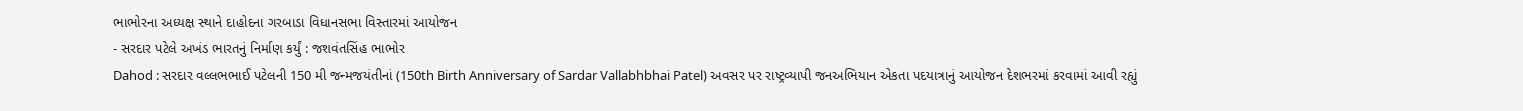ભાભોરના અધ્યક્ષ સ્થાને દાહોદના ગરબાડા વિધાનસભા વિસ્તારમાં આયોજન
- સરદાર પટેલે અખંડ ભારતનું નિર્માણ કર્યું : જશવંતસિંહ ભાભોર
Dahod : સરદાર વલ્લભભાઈ પટેલની 150 મી જન્મજયંતીનાં (150th Birth Anniversary of Sardar Vallabhbhai Patel) અવસર પર રાષ્ટ્રવ્યાપી જનઅભિયાન એકતા પદયાત્રાનું આયોજન દેશભરમાં કરવામાં આવી રહ્યું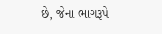છે, જેના ભાગરૂપે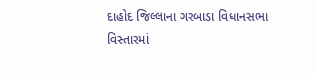દાહોદ જિલ્લાના ગરબાડા વિધાનસભા વિસ્તારમાં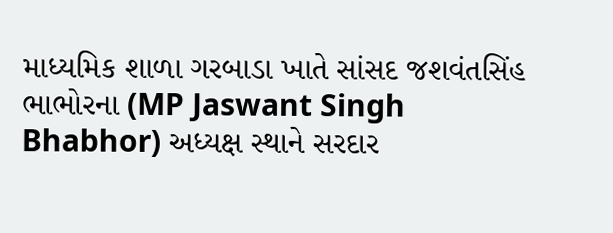માધ્યમિક શાળા ગરબાડા ખાતે સાંસદ જશવંતસિંહ ભાભોરના (MP Jaswant Singh Bhabhor) અધ્યક્ષ સ્થાને સરદાર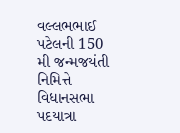વલ્લભભાઈ પટેલની 150 મી જન્મજયંતી નિમિત્તે વિધાનસભા પદયાત્રા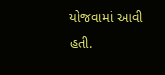યોજવામાં આવી હતી.